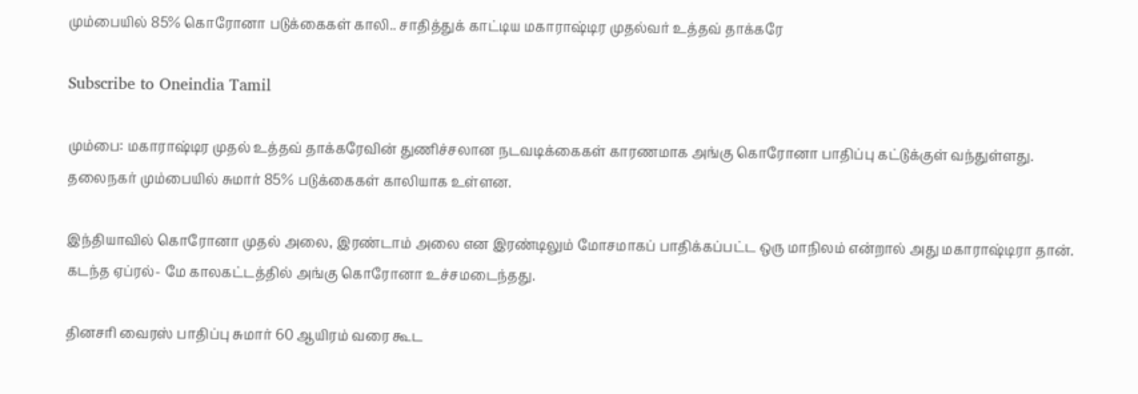மும்பையில் 85% கொரோனா படுக்கைகள் காலி.. சாதித்துக் காட்டிய மகாராஷ்டிர முதல்வர் உத்தவ் தாக்கரே

Subscribe to Oneindia Tamil

மும்பை: மகாராஷ்டிர முதல் உத்தவ் தாக்கரேவின் துணிச்சலான நடவடிக்கைகள் காரணமாக அங்கு கொரோனா பாதிப்பு கட்டுக்குள் வந்துள்ளது. தலைநகர் மும்பையில் சுமார் 85% படுக்கைகள் காலியாக உள்ளன.

இந்தியாவில் கொரோனா முதல் அலை, இரண்டாம் அலை என இரண்டிலும் மோசமாகப் பாதிக்கப்பட்ட ஒரு மாநிலம் என்றால் அது மகாராஷ்டிரா தான். கடந்த ஏப்ரல்- மே காலகட்டத்தில் அங்கு கொரோனா உச்சமடைந்தது.

தினசரி வைரஸ் பாதிப்பு சுமார் 60 ஆயிரம் வரை கூட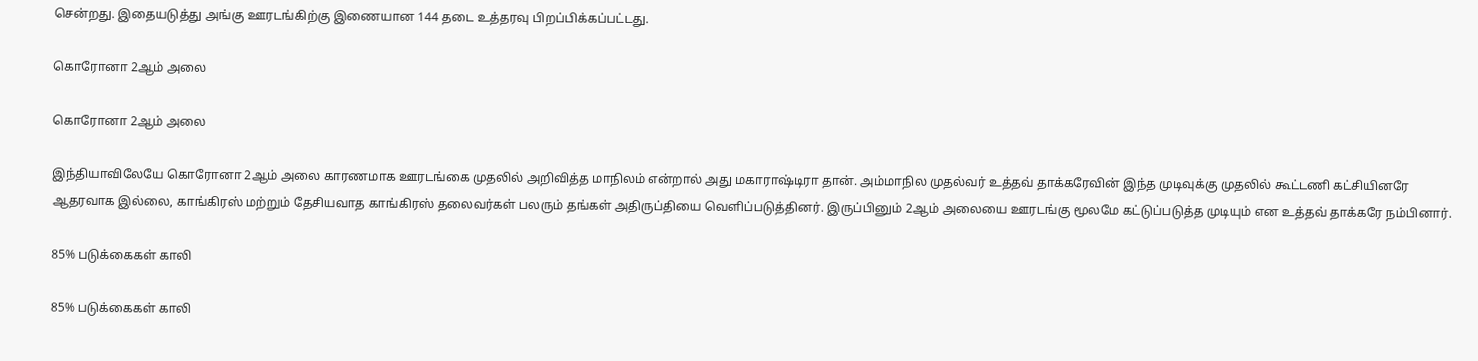சென்றது. இதையடுத்து அங்கு ஊரடங்கிற்கு இணையான 144 தடை உத்தரவு பிறப்பிக்கப்பட்டது.

கொரோனா 2ஆம் அலை

கொரோனா 2ஆம் அலை

இந்தியாவிலேயே கொரோனா 2ஆம் அலை காரணமாக ஊரடங்கை முதலில் அறிவித்த மாநிலம் என்றால் அது மகாராஷ்டிரா தான். அம்மாநில முதல்வர் உத்தவ் தாக்கரேவின் இந்த முடிவுக்கு முதலில் கூட்டணி கட்சியினரே ஆதரவாக இல்லை, காங்கிரஸ் மற்றும் தேசியவாத காங்கிரஸ் தலைவர்கள் பலரும் தங்கள் அதிருப்தியை வெளிப்படுத்தினர். இருப்பினும் 2ஆம் அலையை ஊரடங்கு மூலமே கட்டுப்படுத்த முடியும் என உத்தவ் தாக்கரே நம்பினார்.

85% படுக்கைகள் காலி

85% படுக்கைகள் காலி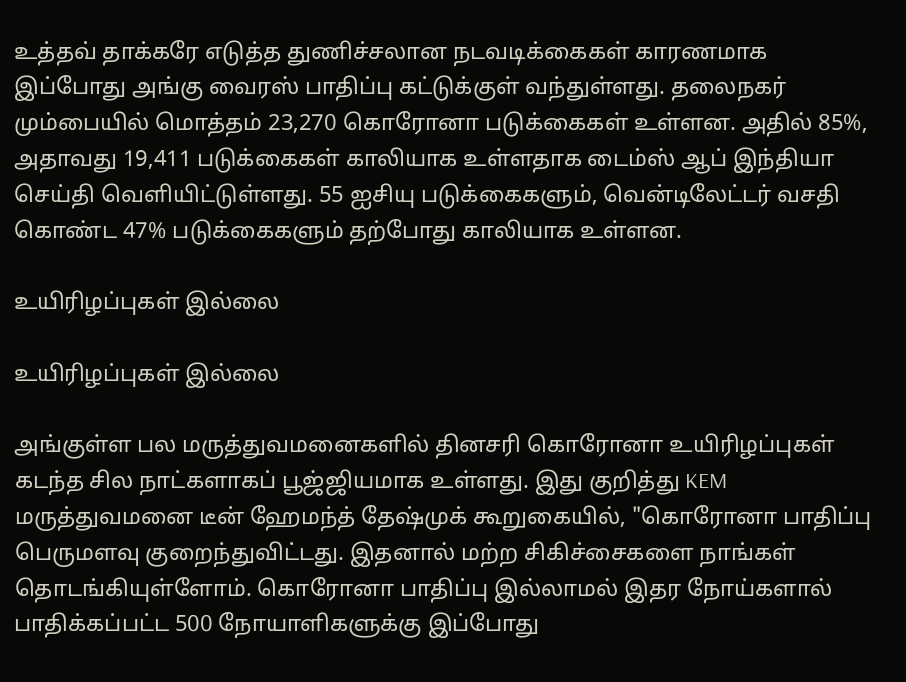உத்தவ் தாக்கரே எடுத்த துணிச்சலான நடவடிக்கைகள் காரணமாக இப்போது அங்கு வைரஸ் பாதிப்பு கட்டுக்குள் வந்துள்ளது. தலைநகர் மும்பையில் மொத்தம் 23,270 கொரோனா படுக்கைகள் உள்ளன. அதில் 85%, அதாவது 19,411 படுக்கைகள் காலியாக உள்ளதாக டைம்ஸ் ஆப் இந்தியா செய்தி வெளியிட்டுள்ளது. 55 ஐசியு படுக்கைகளும், வென்டிலேட்டர் வசதி கொண்ட 47% படுக்கைகளும் தற்போது காலியாக உள்ளன.

உயிரிழப்புகள் இல்லை

உயிரிழப்புகள் இல்லை

அங்குள்ள பல மருத்துவமனைகளில் தினசரி கொரோனா உயிரிழப்புகள் கடந்த சில நாட்களாகப் பூஜ்ஜியமாக உள்ளது. இது குறித்து KEM மருத்துவமனை டீன் ஹேமந்த் தேஷ்முக் கூறுகையில், "கொரோனா பாதிப்பு பெருமளவு குறைந்துவிட்டது. இதனால் மற்ற சிகிச்சைகளை நாங்கள் தொடங்கியுள்ளோம். கொரோனா பாதிப்பு இல்லாமல் இதர நோய்களால் பாதிக்கப்பட்ட 500 நோயாளிகளுக்கு இப்போது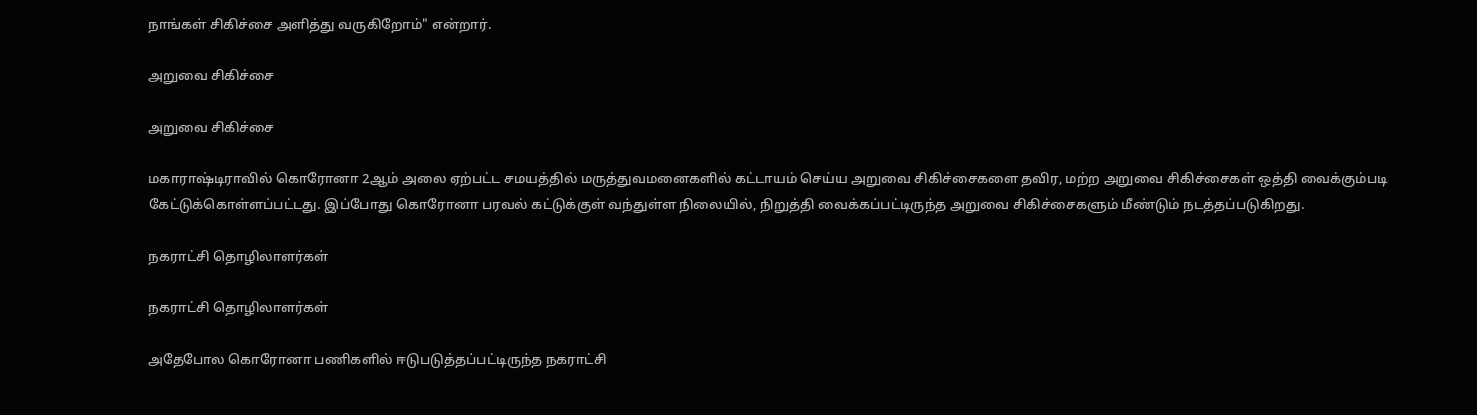நாங்கள் சிகிச்சை அளித்து வருகிறோம்" என்றார்.

அறுவை சிகிச்சை

அறுவை சிகிச்சை

மகாராஷ்டிராவில் கொரோனா 2ஆம் அலை ஏற்பட்ட சமயத்தில் மருத்துவமனைகளில் கட்டாயம் செய்ய அறுவை சிகிச்சைகளை தவிர, மற்ற அறுவை சிகிச்சைகள் ஒத்தி வைக்கும்படி கேட்டுக்கொள்ளப்பட்டது. இப்போது கொரோனா பரவல் கட்டுக்குள் வந்துள்ள நிலையில், நிறுத்தி வைக்கப்பட்டிருந்த அறுவை சிகிச்சைகளும் மீண்டும் நடத்தப்படுகிறது.

நகராட்சி தொழிலாளர்கள்

நகராட்சி தொழிலாளர்கள்

அதேபோல கொரோனா பணிகளில் ஈடுபடுத்தப்பட்டிருந்த நகராட்சி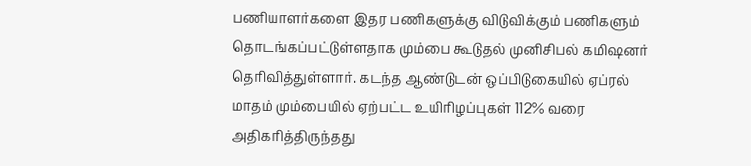பணியாளர்களை இதர பணிகளுக்கு விடுவிக்கும் பணிகளும் தொடங்கப்பட்டுள்ளதாக மும்பை கூடுதல் முனிசிபல் கமிஷனர் தெரிவித்துள்ளார். கடந்த ஆண்டுடன் ஒப்பிடுகையில் ஏப்ரல் மாதம் மும்பையில் ஏற்பட்ட உயிரிழப்புகள் 112% வரை அதிகரித்திருந்தது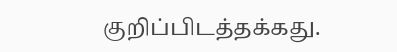குறிப்பிடத்தக்கது.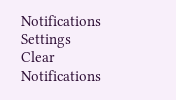Notifications
Settings
Clear Notifications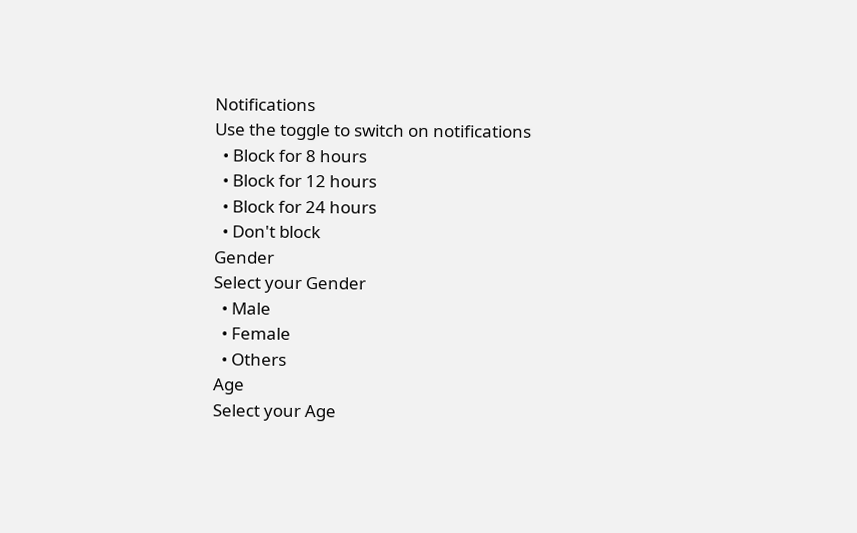Notifications
Use the toggle to switch on notifications
  • Block for 8 hours
  • Block for 12 hours
  • Block for 24 hours
  • Don't block
Gender
Select your Gender
  • Male
  • Female
  • Others
Age
Select your Age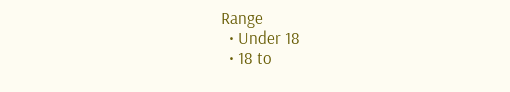Range
  • Under 18
  • 18 to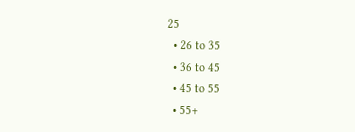25
  • 26 to 35
  • 36 to 45
  • 45 to 55
  • 55+